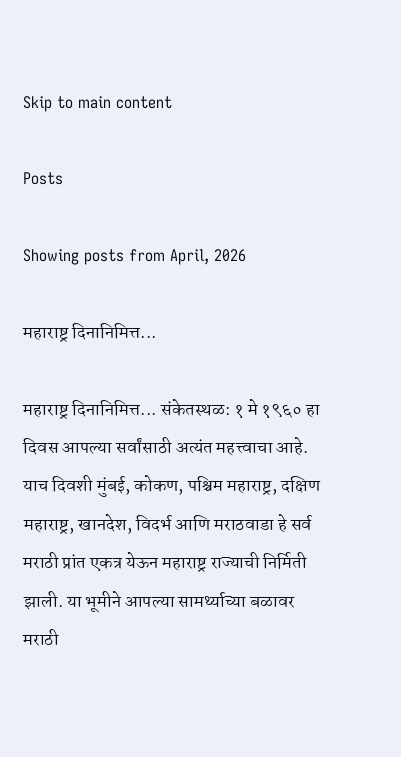Skip to main content

Posts

Showing posts from April, 2026

महाराष्ट्र दिनानिमित्त...

महाराष्ट्र दिनानिमित्त... संकेतस्थळ: १ मे १९६० हा दिवस आपल्या सर्वांसाठी अत्यंत महत्त्वाचा आहे. याच दिवशी मुंबई, कोकण, पश्चिम महाराष्ट्र, दक्षिण महाराष्ट्र, खानदेश, विदर्भ आणि मराठवाडा हे सर्व मराठी प्रांत एकत्र येऊन महाराष्ट्र राज्याची निर्मिती झाली. या भूमीने आपल्या सामर्थ्याच्या बळावर मराठी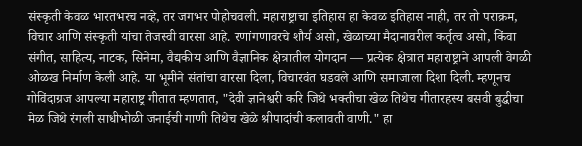संस्कृती केवळ भारतभरच नव्हे, तर जगभर पोहोचवली. महाराष्ट्राचा इतिहास हा केवळ इतिहास नाही, तर तो पराक्रम, विचार आणि संस्कृती यांचा तेजस्वी वारसा आहे. रणांगणावरचे शौर्य असो, खेळाच्या मैदानावरील कर्तृत्व असो, किंवा संगीत, साहित्य, नाटक, सिनेमा, वैद्यकीय आणि वैज्ञानिक क्षेत्रातील योगदान — प्रत्येक क्षेत्रात महाराष्ट्राने आपली वेगळी ओळख निर्माण केली आहे. या भूमीने संतांचा वारसा दिला, विचारवंत घडवले आणि समाजाला दिशा दिली. म्हणूनच गोविंदाग्रज आपल्या महाराष्ट्र गीतात म्हणतात, "देवी ज्ञानेश्वरी करि जिथे भक्तीचा खेळ तिथेच गीतारहस्य बसवी बुद्धीचा मेळ जिथे रंगली साधीभोळी जनाईची गाणी तिथेच खेळे श्रीपादांची कलावती वाणी." हा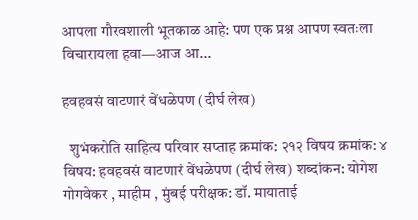आपला गौरवशाली भूतकाळ आहे: पण एक प्रश्न आपण स्वतःला विचारायला हवा—आज आ...

हवहवसं वाटणारं वेंधळेपण (दीर्घ लेख)

  शुभंकरोति साहित्य परिवार सप्ताह क्रमांक: २१२ विषय क्रमांक: ४ विषय: हवहवसं वाटणारं वेंधळेपण (दीर्घ लेख) शब्दांकन: योगेश गोगवेकर , माहीम , मुंबई परीक्षक: डॉ. मायाताई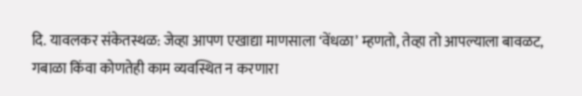दि. यावलकर संकेतस्थळ: जेव्हा आपण एखाद्या माणसाला ‘वेंधळा’ म्हणतो, तेव्हा तो आपल्याला बावळट, गबाळा किंवा कोणतेही काम व्यवस्थित न करणारा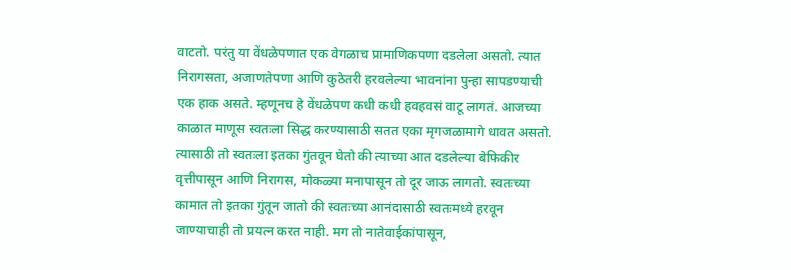वाटतो. परंतु या वेंधळेपणात एक वेगळाच प्रामाणिकपणा दडलेला असतो. त्यात निरागसता, अजाणतेपणा आणि कुठेतरी हरवलेल्या भावनांना पुन्हा सापडण्याची एक हाक असते. म्हणूनच हे वेंधळेपण कधी कधी हवहवसं वाटू लागतं. आजच्या काळात माणूस स्वतःला सिद्ध करण्यासाठी सतत एका मृगजळामागे धावत असतो. त्यासाठी तो स्वतःला इतका गुंतवून घेतो की त्याच्या आत दडलेल्या बेफिकीर वृत्तीपासून आणि निरागस, मोकळ्या मनापासून तो दूर जाऊ लागतो. स्वतःच्या कामात तो इतका गुंतून जातो की स्वतःच्या आनंदासाठी स्वतःमध्ये हरवून जाण्याचाही तो प्रयत्न करत नाही. मग तो नातेवाईकांपासून,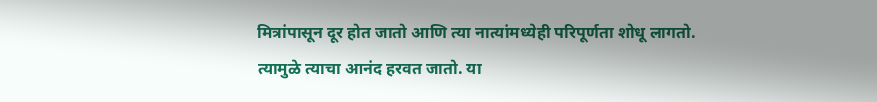मित्रांपासून दूर होत जातो आणि त्या नात्यांमध्येही परिपूर्णता शोधू लागतो. त्यामुळे त्याचा आनंद हरवत जातो. या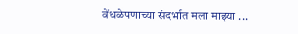वेंधळेपणाच्या संदर्भात मला माझ्या ...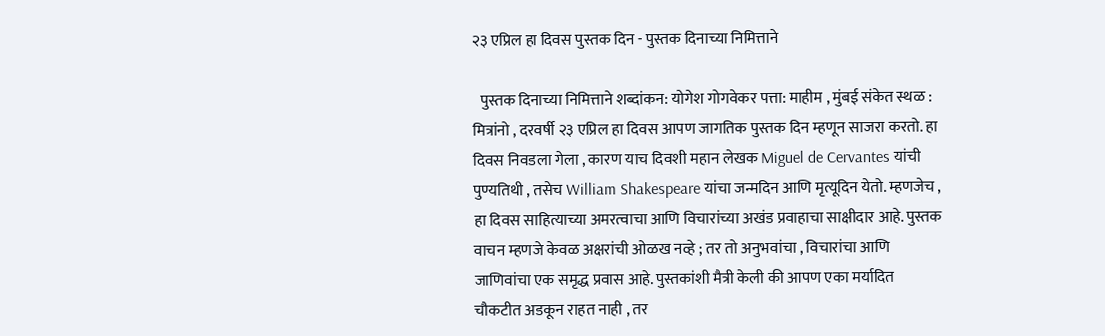२३ एप्रिल हा दिवस पुस्तक दिन - पुस्तक दिनाच्या निमित्ताने

  पुस्तक दिनाच्या निमित्ताने शब्दांकन: योगेश गोगवेकर पत्ता: माहीम , मुंबई संकेत स्थळ : मित्रांनो , दरवर्षी २३ एप्रिल हा दिवस आपण जागतिक पुस्तक दिन म्हणून साजरा करतो. हा दिवस निवडला गेला , कारण याच दिवशी महान लेखक Miguel de Cervantes यांची पुण्यतिथी , तसेच William Shakespeare यांचा जन्मदिन आणि मृत्यूदिन येतो. म्हणजेच , हा दिवस साहित्याच्या अमरत्वाचा आणि विचारांच्या अखंड प्रवाहाचा साक्षीदार आहे. पुस्तक वाचन म्हणजे केवळ अक्षरांची ओळख नव्हे ; तर तो अनुभवांचा , विचारांचा आणि जाणिवांचा एक समृद्ध प्रवास आहे. पुस्तकांशी मैत्री केली की आपण एका मर्यादित चौकटीत अडकून राहत नाही , तर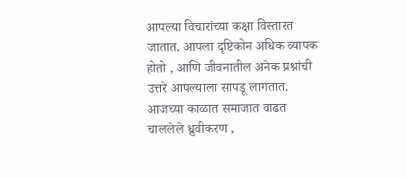आपल्या विचारांच्या कक्षा विस्तारत जातात. आपला दृष्टिकोन अधिक व्यापक होतो , आणि जीवनातील अनेक प्रश्नांची उत्तरे आपल्याला सापडू लागतात. आजच्या काळात समाजात वाढत चाललेले ध्रुवीकरण ,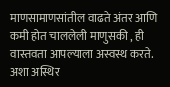माणसामाणसांतील वाढते अंतर आणि कमी होत चाललेली माणुसकी , ही वास्तवता आपल्याला अस्वस्थ करते. अशा अस्थिर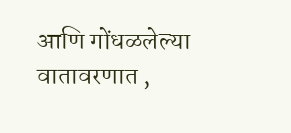आणि गोंधळलेल्या वातावरणात ,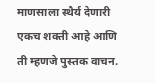माणसाला स्थैर्य देणारी एकच शक्ती आहे आणि ती म्हणजे पुस्तक वाचन.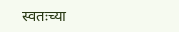स्वतःच्या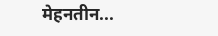मेहनतीन...